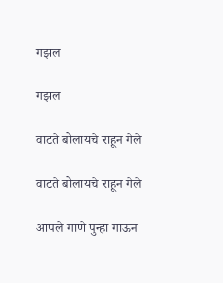गझल

गझल

वाटते बोलायचे राहून गेले

वाटते बोलायचे राहून गेले

आपले गाणे पुन्हा गाऊन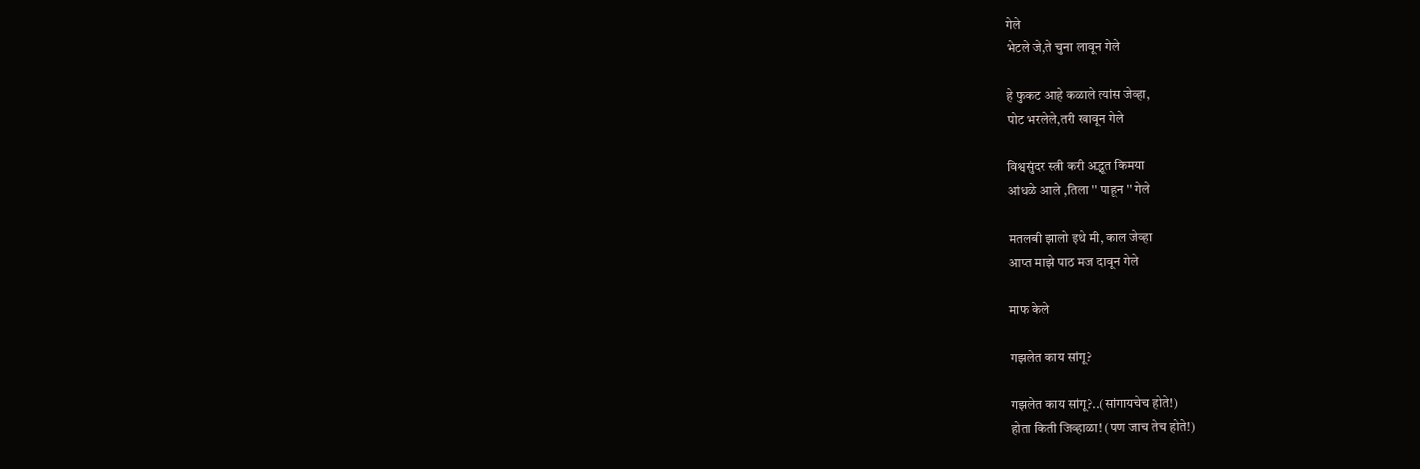गेले
भेटले जे,ते चुना लावून गेले

हे फुकट आहे कळाले त्यांस जेव्हा,
पोट भरलेले,तरी खावून गेले

विश्वसुंदर स्त्री करी अद्भूत किमया
आंधळे आले ,तिला '' पाहून '' गेले

मतलबी झालो इथे मी, काल जेव्हा
आप्त माझे पाठ मज दावून गेले

माफ केले

गझलेत काय सांगू?

गझलेत काय सांगू?..(सांगायचेच होते!)
होता किती जिव्हाळा! (पण जाच तेच होते!)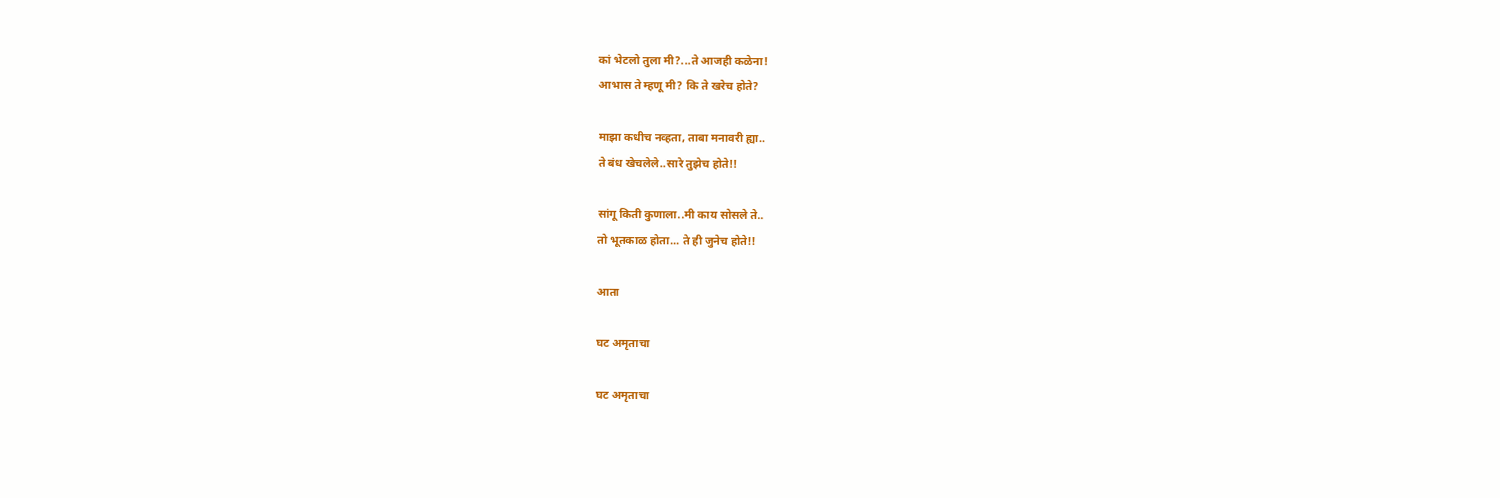कां भेटलो तुला मी?...ते आजही कळेना!
आभास ते म्हणू मी? कि ते खरेच होते?

माझा कधीच नव्हता, ताबा मनावरी ह्या..
ते बंध खेचलेले..सारे तुझेच होते!!

सांगू किती कुणाला..मी काय सोसले ते..
तो भूतकाळ होता... ते ही जुनेच होते!!

आता

घट अमृताचा

घट अमृताचा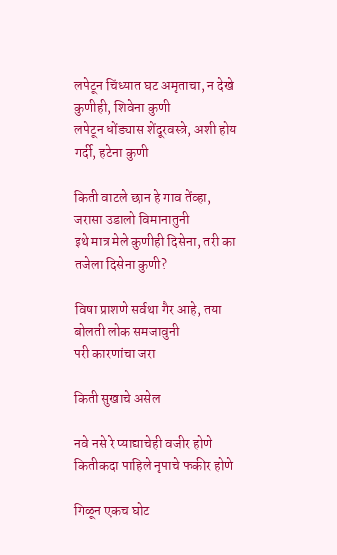लपेटून चिंध्यात घट अमृताचा, न देखे कुणीही, शिवेना कुणी
लपेटून धोंड्यास शेंदूरवस्त्रे, अशी होय गर्दी, हटेना कुणी

किती वाटले छान हे गाव तेंव्हा, जरासा उडालो विमानातुनी
इथे मात्र मेले कुणीही दिसेना, तरी का तजेला दिसेना कुणी?

विषा प्राशणे सर्वथा गैर आहे, तया बोलती लोक समजावुनी
परी कारणांचा जरा

किती सुखाचे असेल

नवे नसे रे प्याद्याचेही वजीर होणे
कितीकदा पाहिले नृपाचे फकीर होणे

गिळून एकच घोट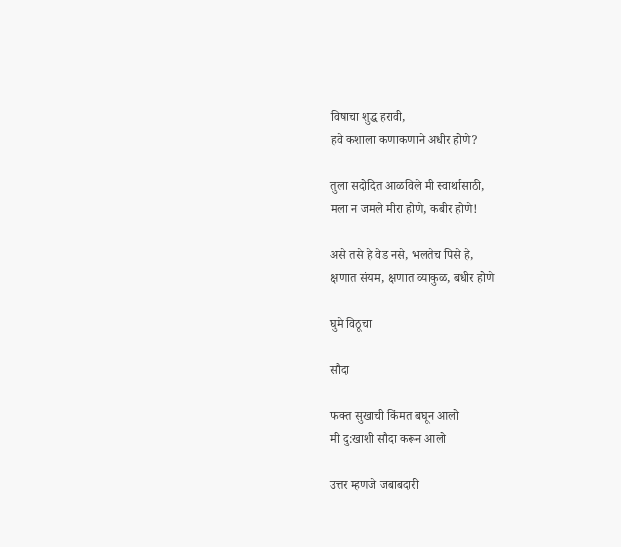विषाचा शुद्ध हरावी,
हवे कशाला कणाकणाने अधीर होणे?

तुला सदोदित आळविले मी स्वार्थासाठी,
मला न जमले मीरा होणे, कबीर होणे!

असे तसे हे वेड नसे, भलतेच पिसे हे,
क्षणात संयम, क्षणात व्याकुळ, बधीर होणे

घुमे विठूचा

सौदा

फक्त सुखाची किंमत बघून आलो
मी दु:खाशी सौदा करून आलो

उत्तर म्हणजे जबाबदारी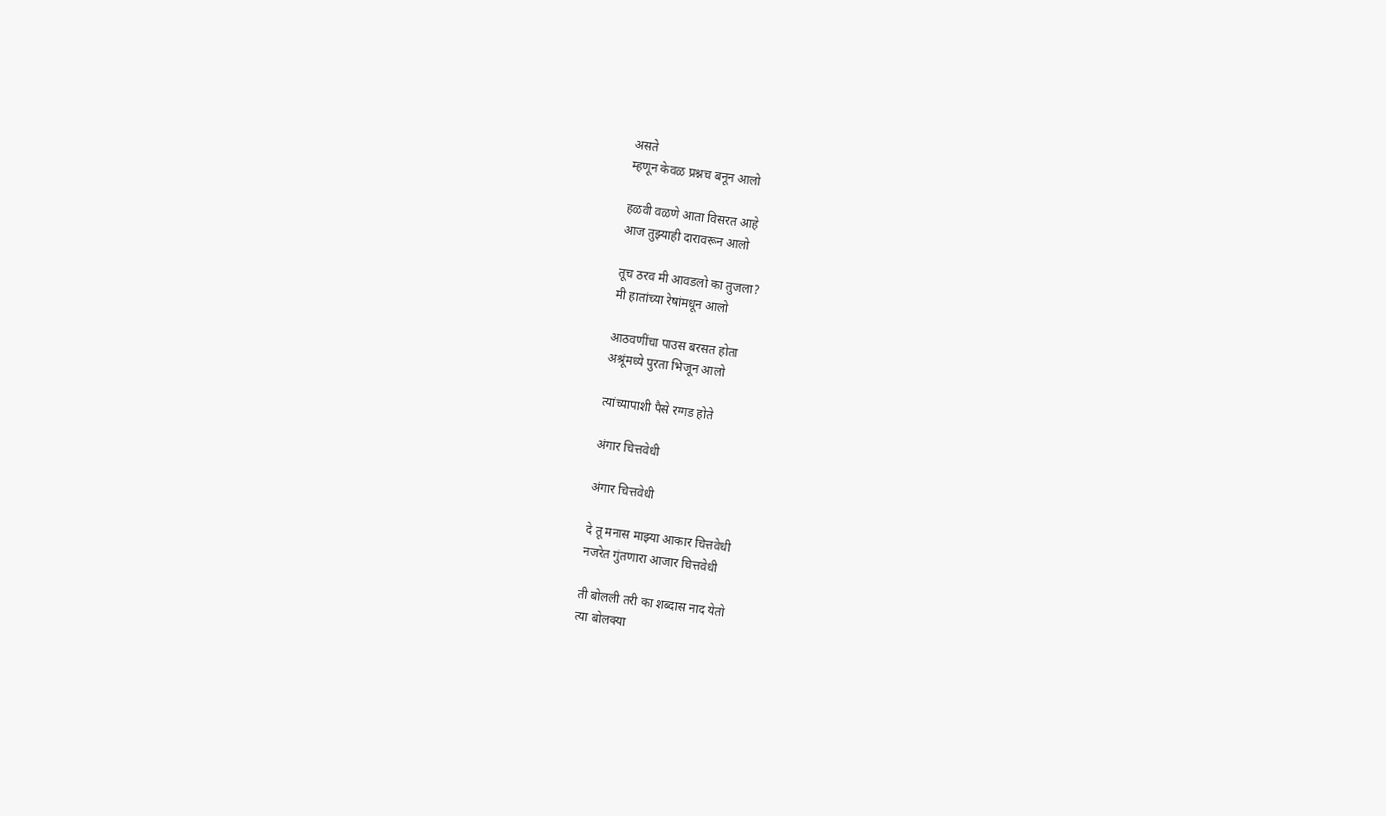असते
म्हणून केवळ प्रश्नच बनून आलो

हळवी वळणे आता विसरत आहे
आज तुझ्याही दारावरून आलो

तूच ठरव मी आवडलो का तुजला?
मी हातांच्या रेषांमधून आलो

आठवणींचा पाउस बरसत होता
अश्रूंमध्ये पुरता भिजून आलो

त्यांच्यापाशी पैसे रग्गड होते

अंगार चित्तवेधी

अंगार चित्तवेधी

दे तू मनास माझ्या आकार चित्तवेधी
नजरेत गुंतणारा आजार चित्तवेधी

ती बोलली तरी का शब्दास नाद येतो
त्या बोलक्या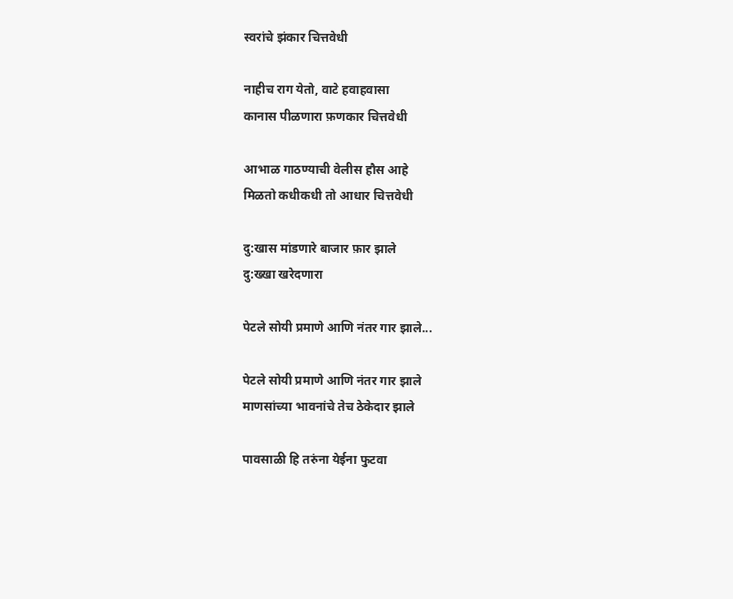स्वरांचे झंकार चित्तवेधी

नाहीच राग येतो, वाटे हवाहवासा
कानास पीळणारा फ़णकार चित्तवेधी

आभाळ गाठण्याची वेलीस हौस आहे
मिळतो कधीकधी तो आधार चित्तवेधी

दु:खास मांडणारे बाजार फ़ार झाले
दु:ख्खा खरेदणारा

पेटले सोयी प्रमाणे आणि नंतर गार झाले...

पेटले सोयी प्रमाणे आणि नंतर गार झाले
माणसांच्या भावनांचे तेच ठेकेदार झाले

पावसाळी हि तरुंना येईना फुटवा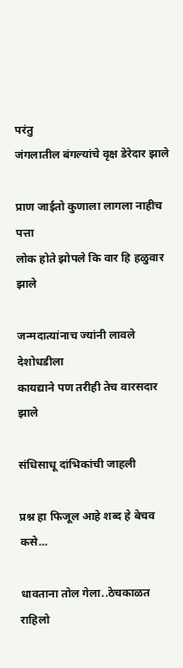परंतु
जंगलातील बंगल्यांचे वृक्ष डेरेदार झाले

प्राण जाईतो कुणाला लागला नाहीच पत्ता
लोक होते झोपले कि वार हि हळुवार झाले

जन्मदात्यांनाच ज्यांनी लावले देशोधडीला
कायद्याने पण तरीही तेच वारसदार झाले

संधिसाधू दांभिकांची जाहली

प्रश्न हा फिजूल आहे शब्द हे बेचव कसे...

धावताना तोल गेला..ठेचकाळत राहिलो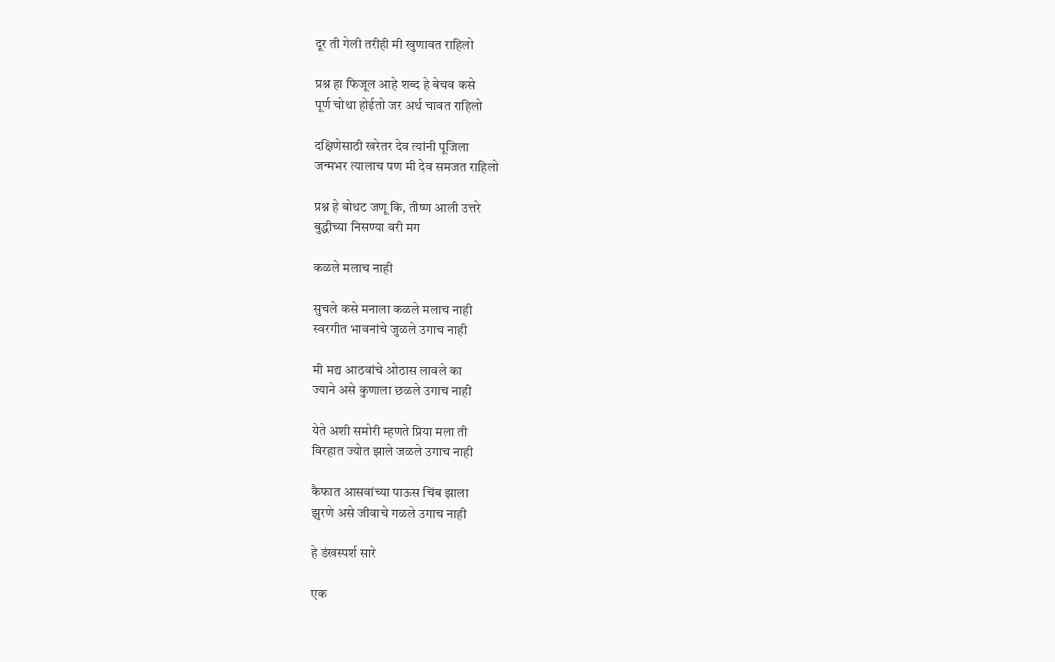दूर ती गेली तरीही मी खुणावत राहिलो

प्रश्न हा फिजूल आहे शब्द हे बेचव कसे
पूर्ण चोथा होईतो जर अर्थ चावत राहिलो

दक्षिणेसाठी खरेतर देव त्यांनी पूजिला
जन्मभर त्यालाच पण मी देव समजत राहिलो

प्रश्न हे बोथट जणू कि, तीष्ण आली उत्तरे
बुद्धीच्या निसण्या वरी मग

कळले मलाच नाही

सुचले कसे मनाला कळले मलाच नाही
स्वरगीत भावनांचे जुळले उगाच नाही

मी मद्य आठवांचे ओठास लावले का
ज्याने असे कुणाला छळले उगाच नाही

येते अशी समोरी म्हणते प्रिया मला ती
विरहात ज्योत झाले जळले उगाच नाही

कैफात आसवांच्या पाऊस चिंब झाला
झुरणे असे जीवाचे गळले उगाच नाही

हे डंखस्पर्श सारे

एक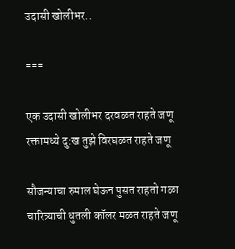उदासी खोलीभर..

===

एक उदासी खोलीभर दरवळत राहते जणू
रक्तामध्ये दु:ख तुझे विरघळत राहते जणू

सौजन्याचा रुमाल घेऊन पुसत राहतो गळा
चारित्र्याची धुतली कॉलर मळत राहते जणू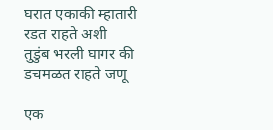घरात एकाकी म्हातारी रडत राहते अशी
तुडुंब भरली घागर की डचमळत राहते जणू

एक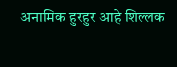अनामिक हुरहुर आहे शिल्लक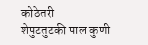कोठेतरी
शेपुटतुटकी पाल कुणी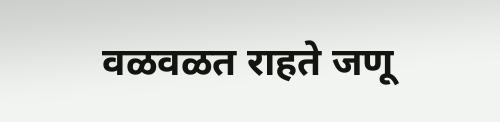वळवळत राहते जणू